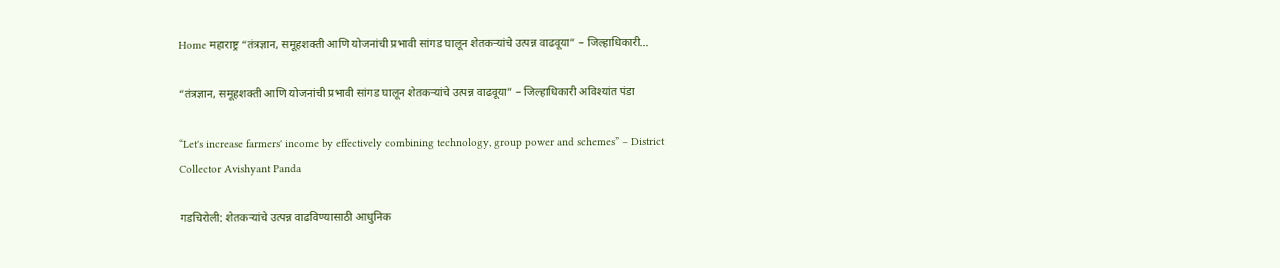Home महाराष्ट्र “तंत्रज्ञान, समूहशक्ती आणि योजनांची प्रभावी सांगड घालून शेतकऱ्यांचे उत्पन्न वाढवूया” – जिल्हाधिकारी...

“तंत्रज्ञान, समूहशक्ती आणि योजनांची प्रभावी सांगड घालून शेतकऱ्यांचे उत्पन्न वाढवूया” – जिल्हाधिकारी अविश्यांत पंडा

“Let's increase farmers' income by effectively combining technology, group power and schemes” – District Collector Avishyant Panda

गडचिरोली: शेतकऱ्यांचे उत्पन्न वाढविण्यासाठी आधुनिक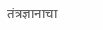तंत्रज्ञानाचा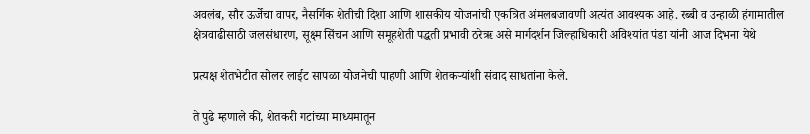अवलंब, सौर ऊर्जेचा वापर, नैसर्गिक शेतीची दिशा आणि शासकीय योजनांची एकत्रित अंमलबजावणी अत्यंत आवश्यक आहे. रब्बी व उन्हाळी हंगामातील क्षेत्रवाढीसाठी जलसंधारण, सूक्ष्म सिंचन आणि समूहशेती पद्धती प्रभावी ठरेऋ असे मार्गदर्शन जिल्हाधिकारी अविश्यांत पंडा यांनी आज दिभना येथे

प्रत्यक्ष शेतभेटीत सोलर लाईट सापळा योजनेची पाहणी आणि शेतकऱ्यांशी संवाद साधतांना केले.

ते पुढे म्हणाले की, शेतकरी गटांच्या माध्यमातून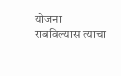योजना राबविल्यास त्याचा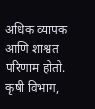अधिक व्यापक आणि शाश्वत परिणाम होतो. कृषी विभाग,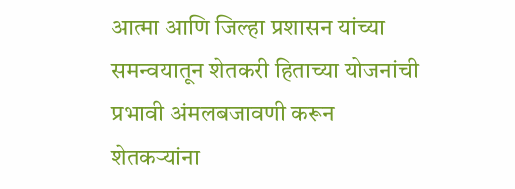आत्मा आणि जिल्हा प्रशासन यांच्या समन्वयातून शेतकरी हिताच्या योजनांची प्रभावी अंमलबजावणी करून शेतकऱ्यांना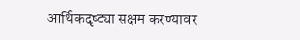आर्थिकदृष्ट्या सक्षम करण्यावर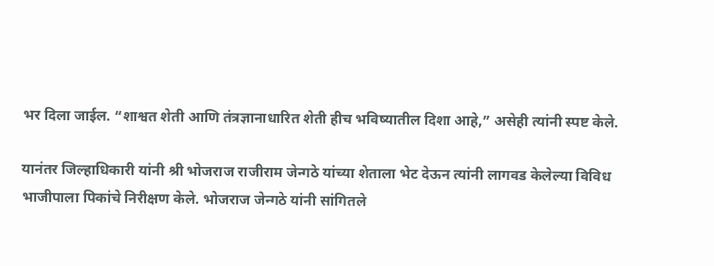भर दिला जाईल. “शाश्वत शेती आणि तंत्रज्ञानाधारित शेती हीच भविष्यातील दिशा आहे,” असेही त्यांनी स्पष्ट केले.

यानंतर जिल्हाधिकारी यांनी श्री भोजराज राजीराम जेन्गठे यांच्या शेताला भेट देऊन त्यांनी लागवड केलेल्या विविध भाजीपाला पिकांचे निरीक्षण केले. भोजराज जेन्गठे यांनी सांगितले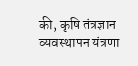की, कृषि तंत्रज्ञान व्यवस्थापन यंत्रणा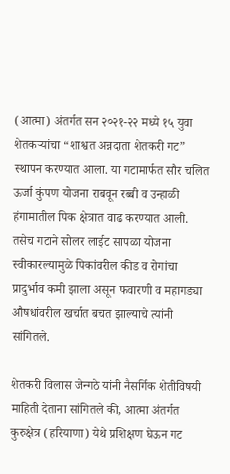(आत्मा) अंतर्गत सन २०२१-२२ मध्ये १५ युवा शेतकऱ्यांचा “शाश्वत अन्नदाता शेतकरी गट” स्थापन करण्यात आला. या गटामार्फत सौर चलित ऊर्जा कुंपण योजना राबवून रब्बी व उन्हाळी हंगामातील पिक क्षेत्रात वाढ करण्यात आली. तसेच गटाने सोलर लाईट सापळा योजना स्वीकारल्यामुळे पिकांवरील कीड व रोगांचा प्रादुर्भाव कमी झाला असून फवारणी व महागड्या औषधांवरील खर्चात बचत झाल्याचे त्यांनी सांगितले.

शेतकरी विलास जेन्गठे यांनी नैसर्गिक शेतीविषयी माहिती देताना सांगितले की, आत्मा अंतर्गत कुरुक्षेत्र (हरियाणा) येथे प्रशिक्षण घेऊन गट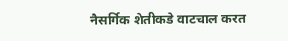नैसर्गिक शेतीकडे वाटचाल करत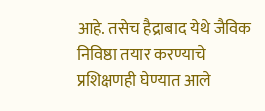आहे. तसेच हैद्राबाद येथे जैविक निविष्ठा तयार करण्याचे प्रशिक्षणही घेण्यात आले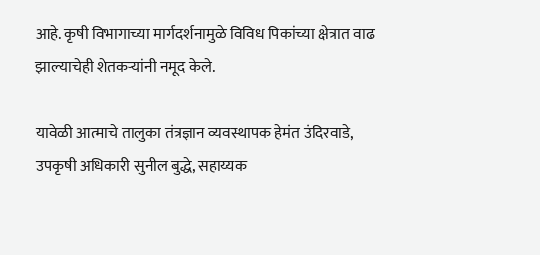आहे. कृषी विभागाच्या मार्गदर्शनामुळे विविध पिकांच्या क्षेत्रात वाढ झाल्याचेही शेतकऱ्यांनी नमूद केले.

यावेळी आत्माचे तालुका तंत्रज्ञान व्यवस्थापक हेमंत उंदिरवाडे, उपकृषी अधिकारी सुनील बुद्धे, सहाय्यक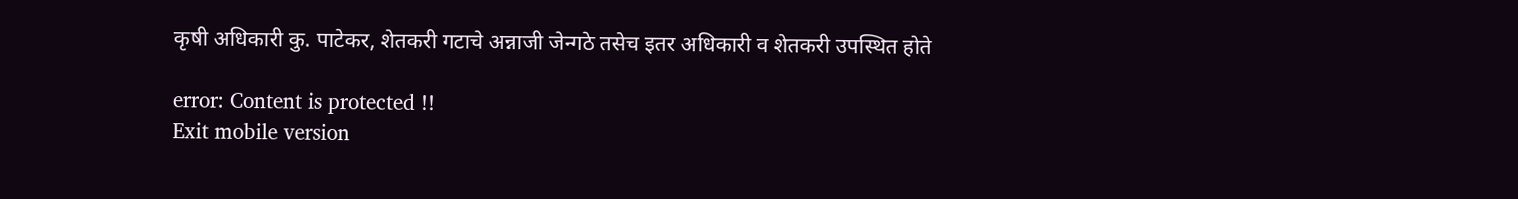कृषी अधिकारी कु. पाटेकर, शेतकरी गटाचे अन्नाजी जेन्गठे तसेच इतर अधिकारी व शेतकरी उपस्थित होते

error: Content is protected !!
Exit mobile version